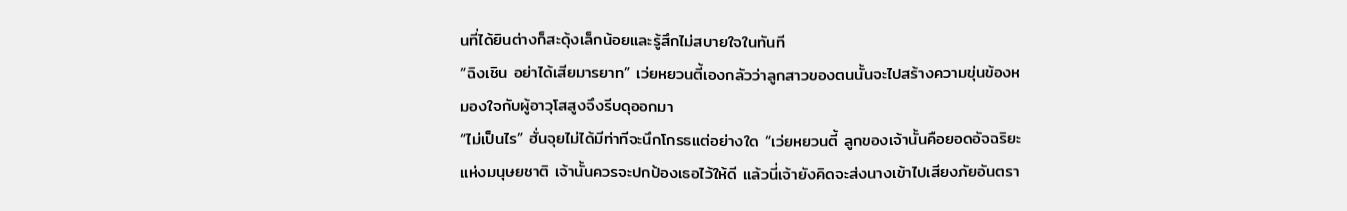นที่ได้ยินต่างก็สะดุ้งเล็กน้อยและรู้สึกไม่สบายใจในทันที
“ฉิงเชิน อย่าได้เสียมารยาท” เว่ยหยวนตี้เองกลัวว่าลูกสาวของตนนั้นจะไปสร้างความขุ่นข้องหมองใจกับผู้อาวุโสสูงจึงรีบดุออกมา
“ไม่เป็นไร” ฮั่นจุยไม่ได้มีท่าทีจะนึกโกรธแต่อย่างใด “เว่ยหยวนตี้ ลูกของเจ้านั้นคือยอดอัจฉริยะแห่งมนุษยชาติ เจ้านั้นควรจะปกป้องเธอไว้ให้ดี แล้วนี่เจ้ายังคิดจะส่งนางเข้าไปเสียงภัยอันตรา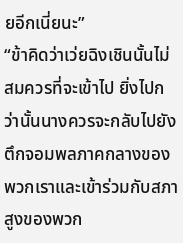ยอีกเนี่ยนะ”
“ข้าคิดว่าเว่ยฉิงเชินนั้นไม่สมควรที่จะเข้าไป ยิ่งไปกว่านั้นนางควรจะกลับไปยังตึกจอมพลภาคกลางของพวกเราและเข้าร่วมกับสภาสูงของพวก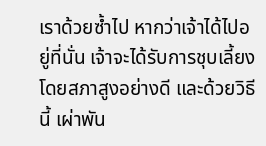เราด้วยซ้ำไป หากว่าเจ้าได้ไปอยู่ที่นั่น เจ้าจะได้รับการชุบเลี้ยงโดยสภาสูงอย่างดี และด้วยวิธีนี้ เผ่าพัน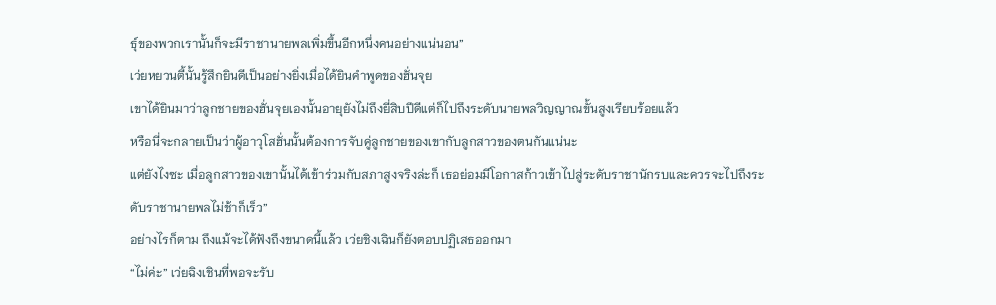ธุ์ของพวกเรานั้นก็จะมีราชานายพลเพิ่มขึ้นอีกหนึ่งคนอย่างแน่นอน”
เว่ยหยวนตี้นั้นรู้สึกยินดีเป็นอย่างยิ่งเมื่อได้ยินคำพูดของฮั่นจุย
เขาได้ยินมาว่าลูกชายของฮั่นจุยเองนั้นอายุยังไม่ถึงยี่สิบปีดีแต่ก็ไปถึงระดับนายพลวิญญาณขั้นสูงเรียบร้อยแล้ว
หรือนี่จะกลายเป็นว่าผู้อาวุโสฮั่นนั้นต้องการจับคู่ลูกชายของเขากับลูกสาวของตนกันแน่นะ
แต่ยังไงซะ เมื่อลูกสาวของเขานั้นได้เข้าร่วมกับสภาสูงจริงล่ะก็ เธอย่อมมีโอกาสก้าวเข้าไปสู่ระดับราชานักรบและควรจะไปถึงระดับราชานายพลไม่ช้าก็เร็ว”
อย่างไรก็ตาม ถึงแม้จะได้ฟังถึงขนาดนี้แล้ว เว่ยชิงเฉินก็ยังตอบปฏิเสธออกมา
“ไม่ค่ะ” เว่ยฉิงเชินที่พอจะรับ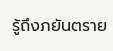รู้ถึงภยันตราย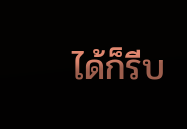ได้ก็รีบ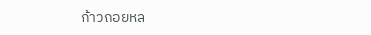ก้าวถอยหล